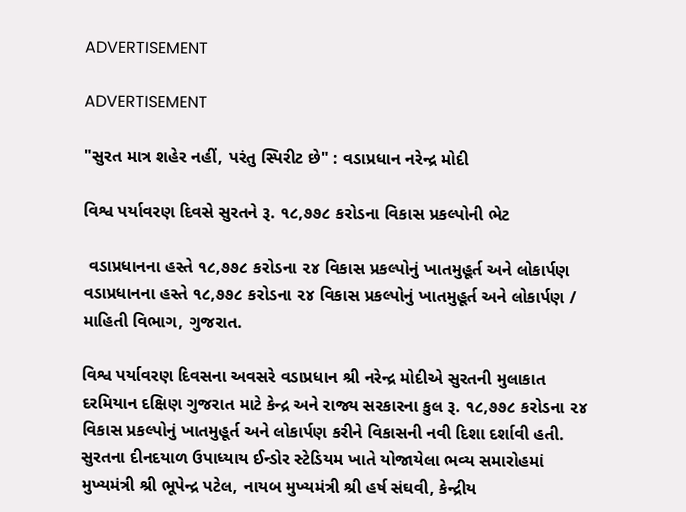ADVERTISEMENT

ADVERTISEMENT

"સુરત માત્ર શહેર નહીં, પરંતુ સ્પિરીટ છે" : વડાપ્રધાન નરેન્દ્ર મોદી

વિશ્વ પર્યાવરણ દિવસે સુરતને રૂ. ૧૮,૭૭૮ કરોડના વિકાસ પ્રકલ્પોની ભેટ

 વડાપ્રધાનના હસ્તે ૧૮,૭૭૮ કરોડના ૨૪ વિકાસ પ્રકલ્પોનું ખાતમુહૂર્ત અને લોકાર્પણ વડાપ્રધાનના હસ્તે ૧૮,૭૭૮ કરોડના ૨૪ વિકાસ પ્રકલ્પોનું ખાતમુહૂર્ત અને લોકાર્પણ / માહિતી વિભાગ, ગુજરાત.

વિશ્વ પર્યાવરણ દિવસના અવસરે વડાપ્રધાન શ્રી નરેન્દ્ર મોદીએ સુરતની મુલાકાત દરમિયાન દક્ષિણ ગુજરાત માટે કેન્દ્ર અને રાજ્ય સરકારના કુલ રૂ. ૧૮,૭૭૮ કરોડના ૨૪ વિકાસ પ્રકલ્પોનું ખાતમુહૂર્ત અને લોકાર્પણ કરીને વિકાસની નવી દિશા દર્શાવી હતી. સુરતના દીનદયાળ ઉપાધ્યાય ઈન્ડોર સ્ટેડિયમ ખાતે યોજાયેલા ભવ્ય સમારોહમાં મુખ્યમંત્રી શ્રી ભૂપેન્દ્ર પટેલ, નાયબ મુખ્યમંત્રી શ્રી હર્ષ સંઘવી, કેન્દ્રીય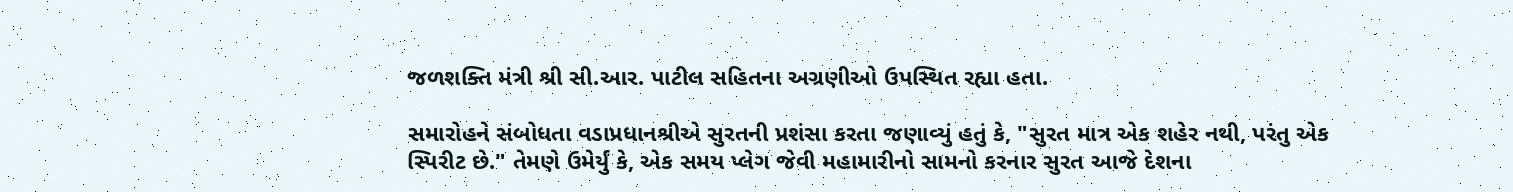જળશક્તિ મંત્રી શ્રી સી.આર. પાટીલ સહિતના અગ્રણીઓ ઉપસ્થિત રહ્યા હતા.

સમારોહને સંબોધતા વડાપ્રધાનશ્રીએ સુરતની પ્રશંસા કરતા જણાવ્યું હતું કે, "સુરત માત્ર એક શહેર નથી, પરંતુ એક સ્પિરીટ છે." તેમણે ઉમેર્યું કે, એક સમય પ્લેગ જેવી મહામારીનો સામનો કરનાર સુરત આજે દેશના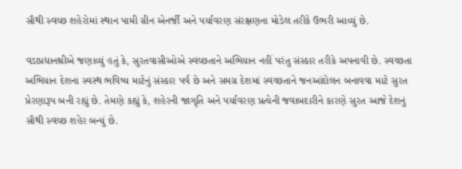સૌથી સ્વચ્છ શહેરોમાં સ્થાન પામી ગ્રીન એનર્જી અને પર્યાવરણ સંરક્ષણના મોડેલ તરીકે ઉભરી આવ્યું છે.

વડાપ્રધાનશ્રીએ જણાવ્યું હતું કે, સુરતવાસીઓએ સ્વચ્છતાને અભિયાન નહીં પરંતુ સંસ્કાર તરીકે અપનાવી છે. સ્વચ્છતા અભિયાન દેશના સ્વસ્થ ભવિષ્ય માટેનું સંસ્કાર પર્વ છે અને સમગ્ર દેશમાં સ્વચ્છતાને જનઆંદોલન બનાવવા માટે સુરત પ્રેરણારૂપ બની રહ્યું છે. તેમણે કહ્યું કે, શહેરની જાગૃતિ અને પર્યાવરણ પ્રત્યેની જવાબદારીને કારણે સુરત આજે દેશનું સૌથી સ્વચ્છ શહેર બન્યું છે.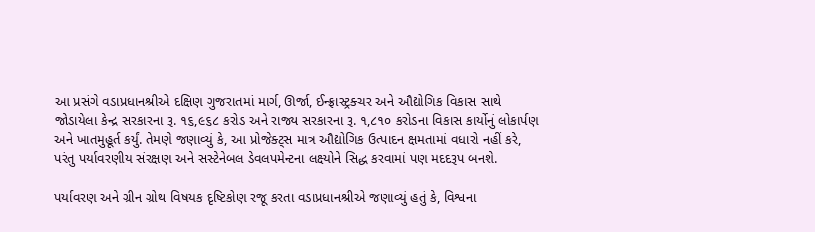આ પ્રસંગે વડાપ્રધાનશ્રીએ દક્ષિણ ગુજરાતમાં માર્ગ, ઊર્જા, ઈન્ફ્રાસ્ટ્રક્ચર અને ઔદ્યોગિક વિકાસ સાથે જોડાયેલા કેન્દ્ર સરકારના રૂ. ૧૬,૯૬૮ કરોડ અને રાજ્ય સરકારના રૂ. ૧,૮૧૦ કરોડના વિકાસ કાર્યોનું લોકાર્પણ અને ખાતમુહૂર્ત કર્યું. તેમણે જણાવ્યું કે, આ પ્રોજેક્ટ્સ માત્ર ઔદ્યોગિક ઉત્પાદન ક્ષમતામાં વધારો નહીં કરે, પરંતુ પર્યાવરણીય સંરક્ષણ અને સસ્ટેનેબલ ડેવલપમેન્ટના લક્ષ્યોને સિદ્ધ કરવામાં પણ મદદરૂપ બનશે.

પર્યાવરણ અને ગ્રીન ગ્રોથ વિષયક દૃષ્ટિકોણ રજૂ કરતા વડાપ્રધાનશ્રીએ જણાવ્યું હતું કે, વિશ્વના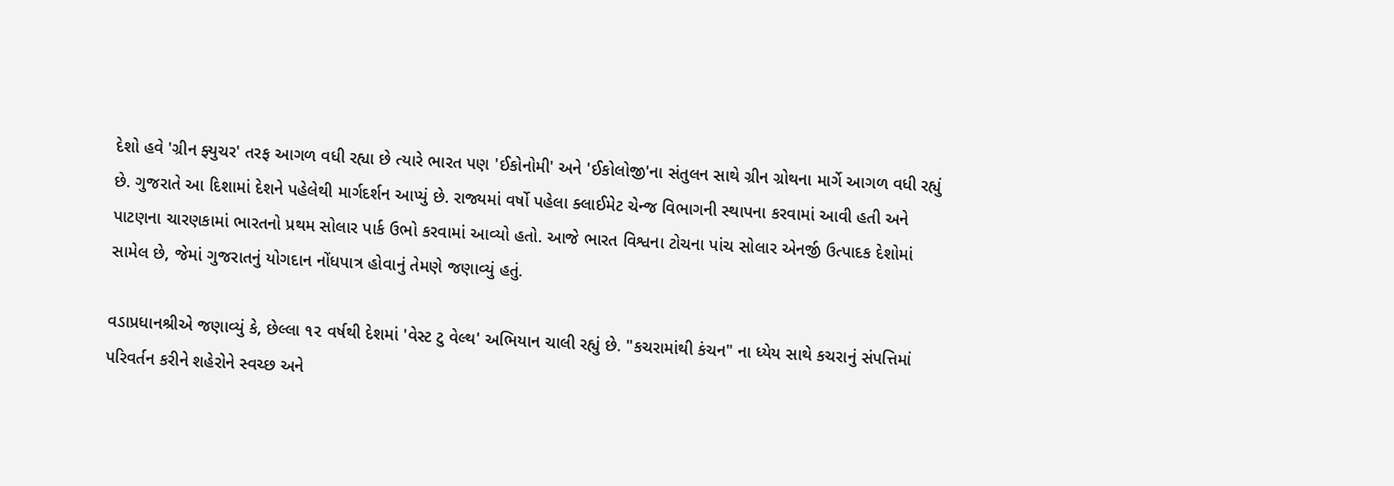દેશો હવે 'ગ્રીન ફ્યુચર' તરફ આગળ વધી રહ્યા છે ત્યારે ભારત પણ 'ઈકોનોમી' અને 'ઈકોલોજી'ના સંતુલન સાથે ગ્રીન ગ્રોથના માર્ગે આગળ વધી રહ્યું છે. ગુજરાતે આ દિશામાં દેશને પહેલેથી માર્ગદર્શન આપ્યું છે. રાજ્યમાં વર્ષો પહેલા ક્લાઈમેટ ચેન્જ વિભાગની સ્થાપના કરવામાં આવી હતી અને પાટણના ચારણકામાં ભારતનો પ્રથમ સોલાર પાર્ક ઉભો કરવામાં આવ્યો હતો. આજે ભારત વિશ્વના ટોચના પાંચ સોલાર એનર્જી ઉત્પાદક દેશોમાં સામેલ છે, જેમાં ગુજરાતનું યોગદાન નોંધપાત્ર હોવાનું તેમણે જણાવ્યું હતું.

વડાપ્રધાનશ્રીએ જણાવ્યું કે, છેલ્લા ૧૨ વર્ષથી દેશમાં 'વેસ્ટ ટુ વેલ્થ' અભિયાન ચાલી રહ્યું છે. "કચરામાંથી કંચન" ના ધ્યેય સાથે કચરાનું સંપત્તિમાં પરિવર્તન કરીને શહેરોને સ્વચ્છ અને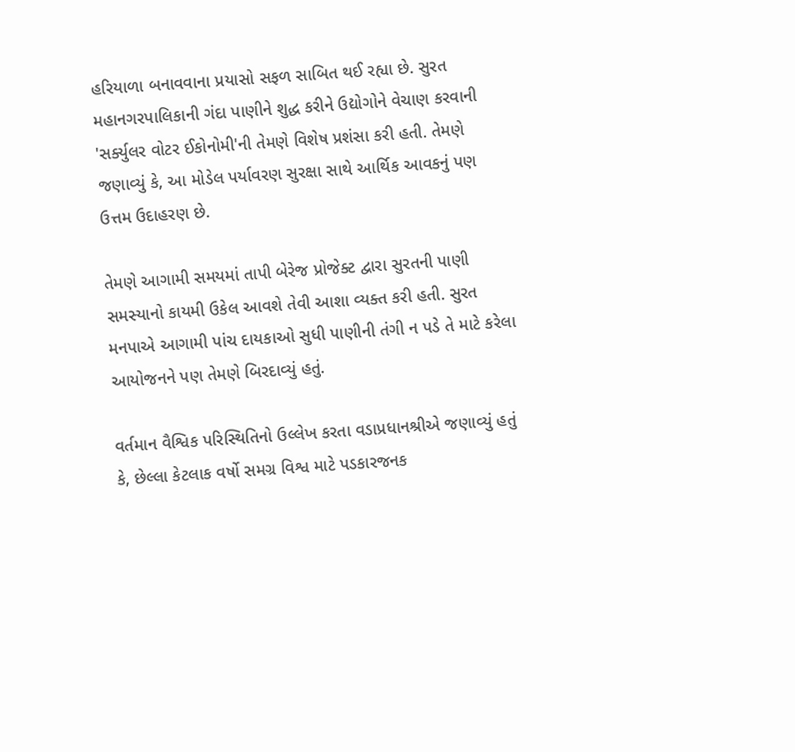હરિયાળા બનાવવાના પ્રયાસો સફળ સાબિત થઈ રહ્યા છે. સુરત મહાનગરપાલિકાની ગંદા પાણીને શુદ્ધ કરીને ઉદ્યોગોને વેચાણ કરવાની 'સર્ક્યુલર વોટર ઈકોનોમી'ની તેમણે વિશેષ પ્રશંસા કરી હતી. તેમણે જણાવ્યું કે, આ મોડેલ પર્યાવરણ સુરક્ષા સાથે આર્થિક આવકનું પણ ઉત્તમ ઉદાહરણ છે.

તેમણે આગામી સમયમાં તાપી બેરેજ પ્રોજેક્ટ દ્વારા સુરતની પાણી સમસ્યાનો કાયમી ઉકેલ આવશે તેવી આશા વ્યક્ત કરી હતી. સુરત મનપાએ આગામી પાંચ દાયકાઓ સુધી પાણીની તંગી ન પડે તે માટે કરેલા આયોજનને પણ તેમણે બિરદાવ્યું હતું.

વર્તમાન વૈશ્વિક પરિસ્થિતિનો ઉલ્લેખ કરતા વડાપ્રધાનશ્રીએ જણાવ્યું હતું કે, છેલ્લા કેટલાક વર્ષો સમગ્ર વિશ્વ માટે પડકારજનક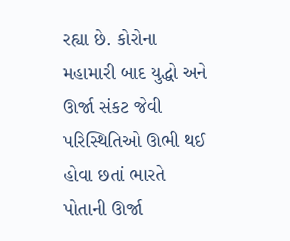રહ્યા છે. કોરોના મહામારી બાદ યુદ્ધો અને ઊર્જા સંકટ જેવી પરિસ્થિતિઓ ઊભી થઈ હોવા છતાં ભારતે પોતાની ઊર્જા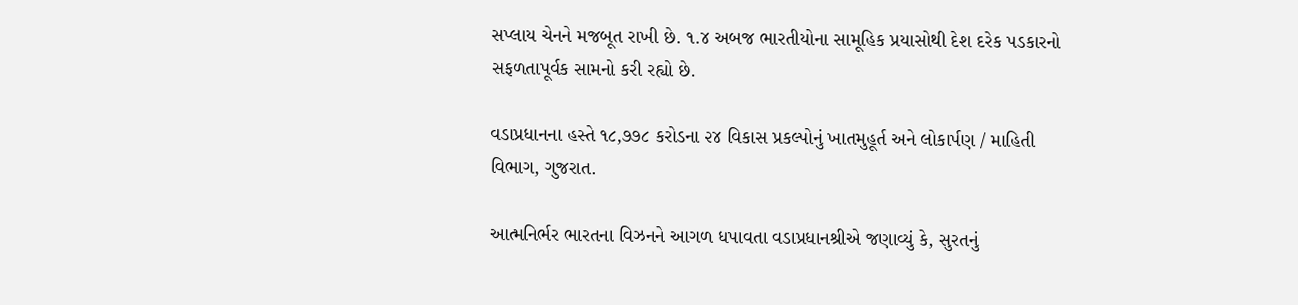સપ્લાય ચેનને મજબૂત રાખી છે. ૧.૪ અબજ ભારતીયોના સામૂહિક પ્રયાસોથી દેશ દરેક પડકારનો સફળતાપૂર્વક સામનો કરી રહ્યો છે.

વડાપ્રધાનના હસ્તે ૧૮,૭૭૮ કરોડના ૨૪ વિકાસ પ્રકલ્પોનું ખાતમુહૂર્ત અને લોકાર્પણ / માહિતી વિભાગ, ગુજરાત.

આત્મનિર્ભર ભારતના વિઝનને આગળ ધપાવતા વડાપ્રધાનશ્રીએ જણાવ્યું કે, સુરતનું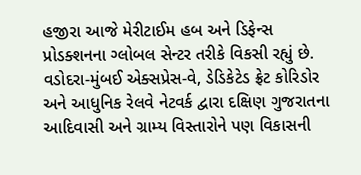હજીરા આજે મેરીટાઈમ હબ અને ડિફેન્સ પ્રોડક્શનના ગ્લોબલ સેન્ટર તરીકે વિકસી રહ્યું છે. વડોદરા-મુંબઈ એક્સપ્રેસ-વે, ડેડિકેટેડ ફ્રેટ કોરિડોર અને આધુનિક રેલવે નેટવર્ક દ્વારા દક્ષિણ ગુજરાતના આદિવાસી અને ગ્રામ્ય વિસ્તારોને પણ વિકાસની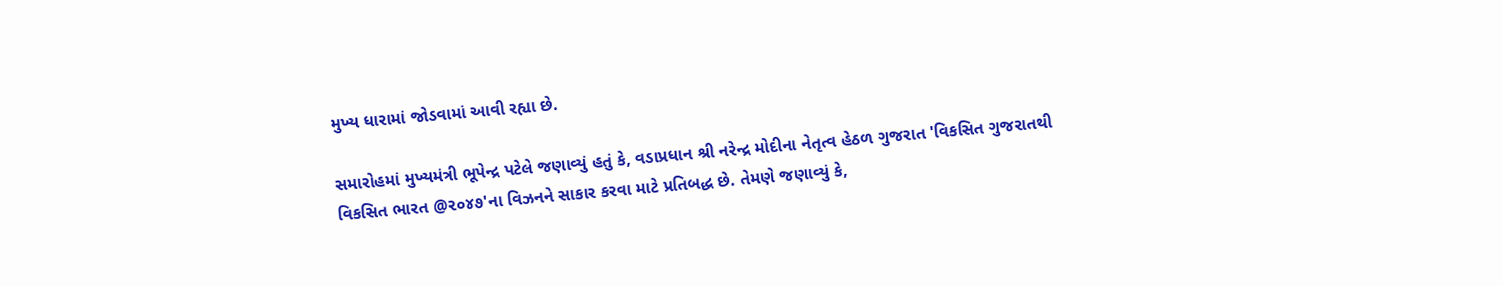મુખ્ય ધારામાં જોડવામાં આવી રહ્યા છે.

સમારોહમાં મુખ્યમંત્રી ભૂપેન્દ્ર પટેલે જણાવ્યું હતું કે, વડાપ્રધાન શ્રી નરેન્દ્ર મોદીના નેતૃત્વ હેઠળ ગુજરાત 'વિકસિત ગુજરાતથી વિકસિત ભારત @૨૦૪૭'ના વિઝનને સાકાર કરવા માટે પ્રતિબદ્ધ છે. તેમણે જણાવ્યું કે,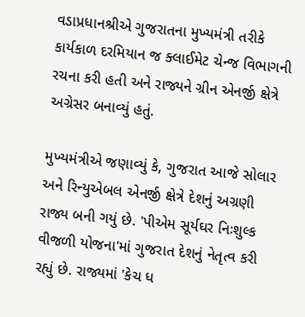વડાપ્રધાનશ્રીએ ગુજરાતના મુખ્યમંત્રી તરીકે કાર્યકાળ દરમિયાન જ ક્લાઈમેટ ચેન્જ વિભાગની રચના કરી હતી અને રાજ્યને ગ્રીન એનર્જી ક્ષેત્રે અગ્રેસર બનાવ્યું હતું.

મુખ્યમંત્રીએ જણાવ્યું કે, ગુજરાત આજે સોલાર અને રિન્યુએબલ એનર્જી ક્ષેત્રે દેશનું અગ્રણી રાજ્ય બની ગયું છે. 'પીએમ સૂર્યઘર નિઃશુલ્ક વીજળી યોજના'માં ગુજરાત દેશનું નેતૃત્વ કરી રહ્યું છે. રાજ્યમાં 'કેચ ધ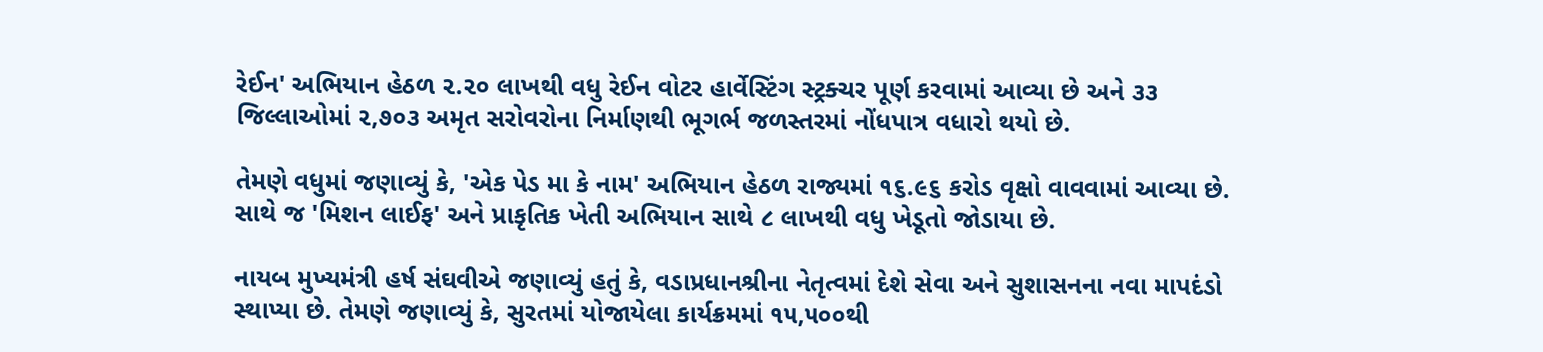રેઈન' અભિયાન હેઠળ ૨.૨૦ લાખથી વધુ રેઈન વોટર હાર્વેસ્ટિંગ સ્ટ્રક્ચર પૂર્ણ કરવામાં આવ્યા છે અને ૩૩ જિલ્લાઓમાં ૨,૭૦૩ અમૃત સરોવરોના નિર્માણથી ભૂગર્ભ જળસ્તરમાં નોંધપાત્ર વધારો થયો છે.

તેમણે વધુમાં જણાવ્યું કે, 'એક પેડ મા કે નામ' અભિયાન હેઠળ રાજ્યમાં ૧૬.૯૬ કરોડ વૃક્ષો વાવવામાં આવ્યા છે. સાથે જ 'મિશન લાઈફ' અને પ્રાકૃતિક ખેતી અભિયાન સાથે ૮ લાખથી વધુ ખેડૂતો જોડાયા છે.

નાયબ મુખ્યમંત્રી હર્ષ સંઘવીએ જણાવ્યું હતું કે, વડાપ્રધાનશ્રીના નેતૃત્વમાં દેશે સેવા અને સુશાસનના નવા માપદંડો સ્થાપ્યા છે. તેમણે જણાવ્યું કે, સુરતમાં યોજાયેલા કાર્યક્રમમાં ૧૫,૫૦૦થી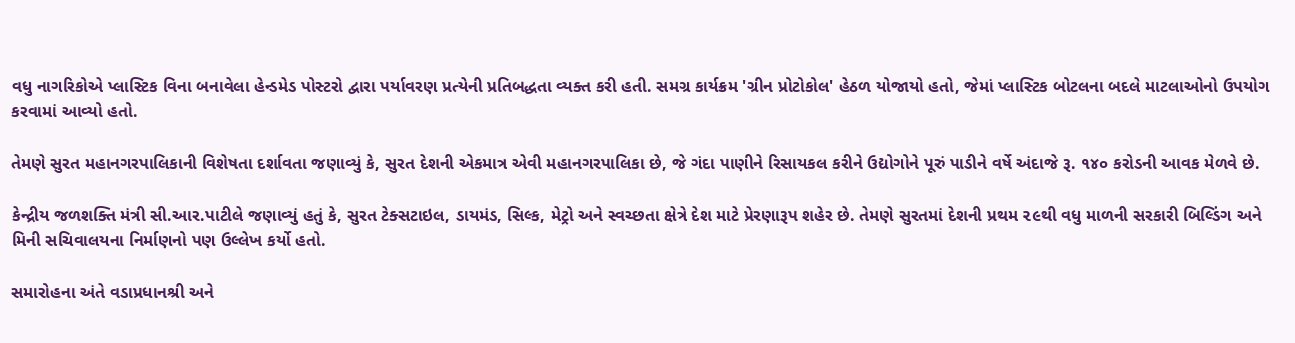વધુ નાગરિકોએ પ્લાસ્ટિક વિના બનાવેલા હેન્ડમેડ પોસ્ટરો દ્વારા પર્યાવરણ પ્રત્યેની પ્રતિબદ્ધતા વ્યક્ત કરી હતી. સમગ્ર કાર્યક્રમ 'ગ્રીન પ્રોટોકોલ' હેઠળ યોજાયો હતો, જેમાં પ્લાસ્ટિક બોટલના બદલે માટલાઓનો ઉપયોગ કરવામાં આવ્યો હતો.

તેમણે સુરત મહાનગરપાલિકાની વિશેષતા દર્શાવતા જણાવ્યું કે, સુરત દેશની એકમાત્ર એવી મહાનગરપાલિકા છે, જે ગંદા પાણીને રિસાયકલ કરીને ઉદ્યોગોને પૂરું પાડીને વર્ષે અંદાજે રૂ. ૧૪૦ કરોડની આવક મેળવે છે.

કેન્દ્રીય જળશક્તિ મંત્રી સી.આર.પાટીલે જણાવ્યું હતું કે, સુરત ટેક્સટાઇલ, ડાયમંડ, સિલ્ક, મેટ્રો અને સ્વચ્છતા ક્ષેત્રે દેશ માટે પ્રેરણારૂપ શહેર છે. તેમણે સુરતમાં દેશની પ્રથમ ૨૯થી વધુ માળની સરકારી બિલ્ડિંગ અને મિની સચિવાલયના નિર્માણનો પણ ઉલ્લેખ કર્યો હતો.

સમારોહના અંતે વડાપ્રધાનશ્રી અને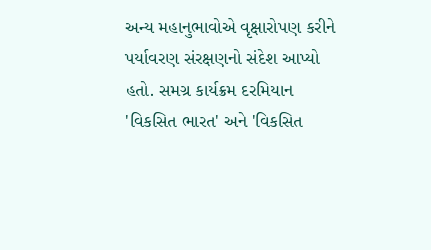અન્ય મહાનુભાવોએ વૃક્ષારોપણ કરીને પર્યાવરણ સંરક્ષણનો સંદેશ આપ્યો હતો. સમગ્ર કાર્યક્રમ દરમિયાન 'વિકસિત ભારત' અને 'વિકસિત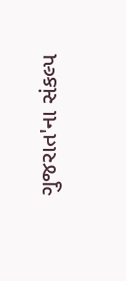ગુજરાત'ના સંકલ્પ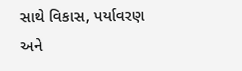સાથે વિકાસ, પર્યાવરણ અને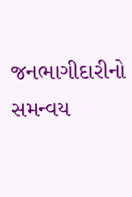જનભાગીદારીનો સમન્વય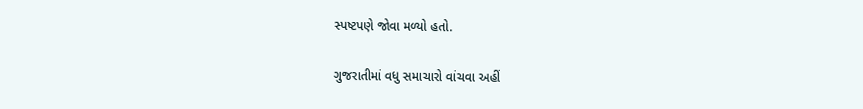સ્પષ્ટપણે જોવા મળ્યો હતો.

ગુજરાતીમાં વધુ સમાચારો વાંચવા અહીં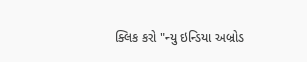ક્લિક કરો "ન્યુ ઇન્ડિયા અબ્રોડ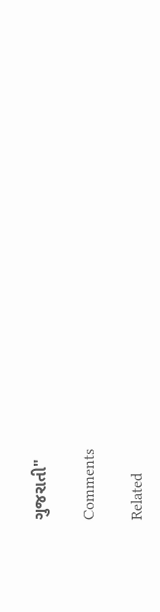ગુજરાતી"

Comments

Related